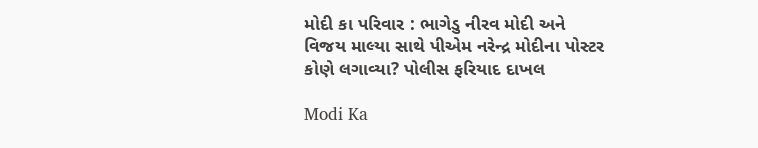મોદી કા પરિવાર : ભાગેડુ નીરવ મોદી અને વિજય માલ્યા સાથે પીએમ નરેન્દ્ર મોદીના પોસ્ટર કોણે લગાવ્યા? પોલીસ ફરિયાદ દાખલ

Modi Ka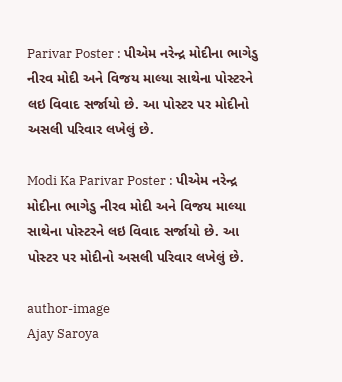Parivar Poster : પીએમ નરેન્દ્ર મોદીના ભાગેડુ નીરવ મોદી અને વિજય માલ્યા સાથેના પોસ્ટરને લઇ વિવાદ સર્જાયો છે. આ પોસ્ટર પર મોદીનો અસલી પરિવાર લખેલું છે.

Modi Ka Parivar Poster : પીએમ નરેન્દ્ર મોદીના ભાગેડુ નીરવ મોદી અને વિજય માલ્યા સાથેના પોસ્ટરને લઇ વિવાદ સર્જાયો છે. આ પોસ્ટર પર મોદીનો અસલી પરિવાર લખેલું છે.

author-image
Ajay Saroya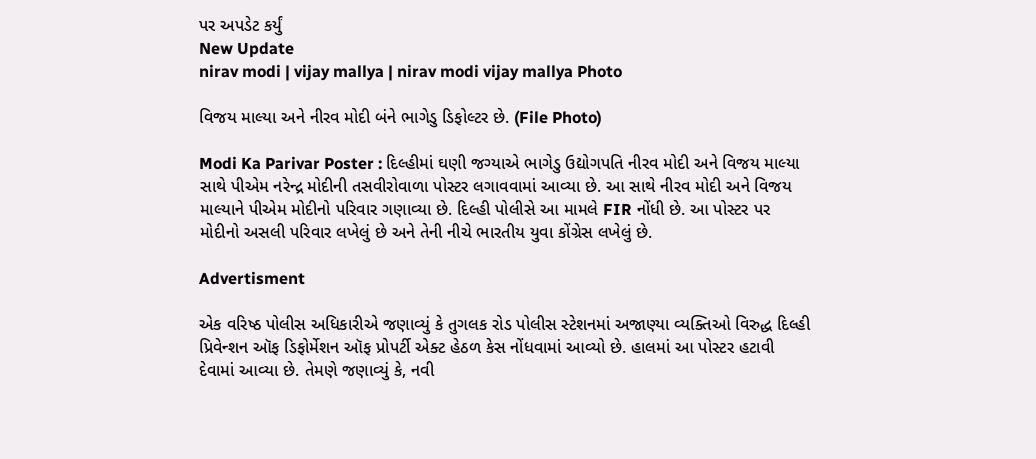પર અપડેટ કર્યું
New Update
nirav modi | vijay mallya | nirav modi vijay mallya Photo

વિજય માલ્યા અને નીરવ મોદી બંને ભાગેડુ ડિફોલ્ટર છે. (File Photo)

Modi Ka Parivar Poster : દિલ્હીમાં ઘણી જગ્યાએ ભાગેડુ ઉદ્યોગપતિ નીરવ મોદી અને વિજય માલ્યા સાથે પીએમ નરેન્દ્ર મોદીની તસવીરોવાળા પોસ્ટર લગાવવામાં આવ્યા છે. આ સાથે નીરવ મોદી અને વિજય માલ્યાને પીએમ મોદીનો પરિવાર ગણાવ્યા છે. દિલ્હી પોલીસે આ મામલે FIR નોંધી છે. આ પોસ્ટર પર મોદીનો અસલી પરિવાર લખેલું છે અને તેની નીચે ભારતીય યુવા કોંગ્રેસ લખેલું છે.

Advertisment

એક વરિષ્ઠ પોલીસ અધિકારીએ જણાવ્યું કે તુગલક રોડ પોલીસ સ્ટેશનમાં અજાણ્યા વ્યક્તિઓ વિરુદ્ધ દિલ્હી પ્રિવેન્શન ઑફ ડિફોર્મેશન ઑફ પ્રોપર્ટી એક્ટ હેઠળ કેસ નોંધવામાં આવ્યો છે. હાલમાં આ પોસ્ટર હટાવી દેવામાં આવ્યા છે. તેમણે જણાવ્યું કે, નવી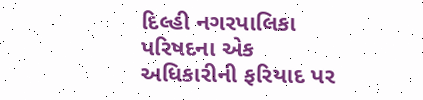દિલ્હી નગરપાલિકા પરિષદના એક અધિકારીની ફરિયાદ પર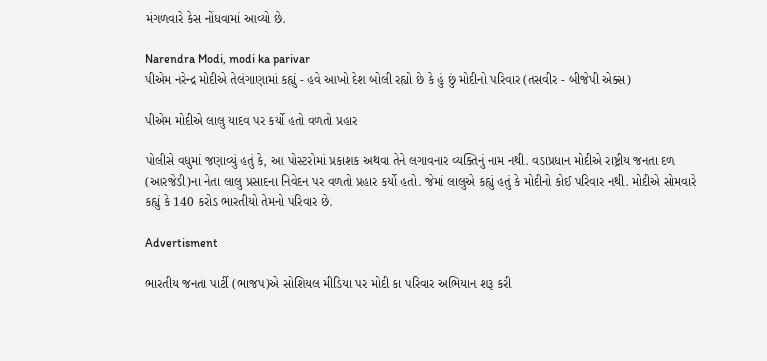મંગળવારે કેસ નોંધવામાં આવ્યો છે.

Narendra Modi, modi ka parivar
પીએમ નરેન્દ્ર મોદીએ તેલંગાણામાં કહ્યું - હવે આખો દેશ બોલી રહ્યો છે કે હું છું મોદીનો પરિવાર (તસવીર - બીજેપી એક્સ)

પીએમ મોદીએ લાલુ યાદવ પર કર્યો હતો વળતો પ્રહાર

પોલીસે વધુમાં જણાવ્યું હતું કે, આ પોસ્ટરોમાં પ્રકાશક અથવા તેને લગાવનાર વ્યક્તિનું નામ નથી. વડાપ્રધાન મોદીએ રાષ્ટ્રીય જનતા દળ (આરજેડી)ના નેતા લાલુ પ્રસાદના નિવેદન પર વળતો પ્રહાર કર્યો હતો. જેમાં લાલુએ કહ્યું હતું કે મોદીનો કોઈ પરિવાર નથી. મોદીએ સોમવારે કહ્યું કે 140 કરોડ ભારતીયો તેમનો પરિવાર છે.

Advertisment

ભારતીય જનતા પાર્ટી (ભાજપ)એ સોશિયલ મીડિયા પર મોદી કા પરિવાર અભિયાન શરૂ કરી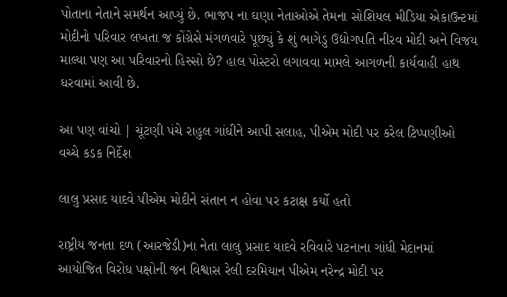પોતાના નેતાને સમર્થન આપ્યું છે. ભાજપ ના ઘણા નેતાઓએ તેમના સોશિયલ મીડિયા એકાઉન્ટમાં મોદીનો પરિવાર લખતા જ કોંગ્રેસે મંગળવારે પૂછ્યું કે શું ભાગેડુ ઉદ્યોગપતિ નીરવ મોદી અને વિજય માલ્યા પણ આ પરિવારનો હિસ્સો છે? હાલ પોસ્ટરો લગાવવા મામલે આગળની કાર્યવાહી હાથ ધરવામાં આવી છે.

આ પણ વાંચો | ચૂંટણી પંચે રાહુલ ગાંધીને આપી સલાહ, પીએમ મોદી પર કરેલ ટિપ્પણીઓ વચ્ચે કડક નિર્દેશ

લાલુ પ્રસાદ યાદવે પીએમ મોદીને સંતાન ન હોવા પર કટાક્ષ કર્યો હતો

રાષ્ટ્રીય જનતા દળ (આરજેડી)ના નેતા લાલુ પ્રસાદ યાદવે રવિવારે પટનાના ગાંધી મેદાનમાં આયોજિત વિરોધ પક્ષોની જન વિશ્વાસ રેલી દરમિયાન પીએમ નરેન્દ્ર મોદી પર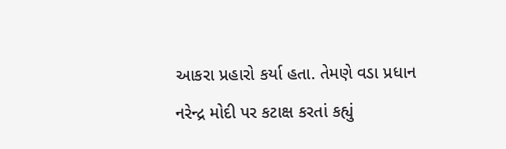આકરા પ્રહારો કર્યા હતા. તેમણે વડા પ્રધાન નરેન્દ્ર મોદી પર કટાક્ષ કરતાં કહ્યું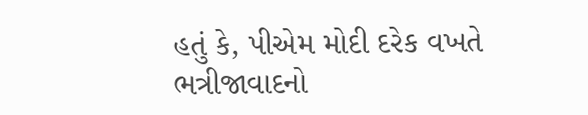હતું કે, પીએમ મોદી દરેક વખતે ભત્રીજાવાદનો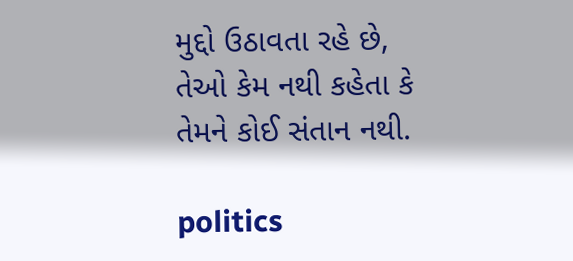મુદ્દો ઉઠાવતા રહે છે, તેઓ કેમ નથી કહેતા કે તેમને કોઈ સંતાન નથી.

politics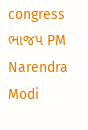congress ભાજપ PM Narendra Modi